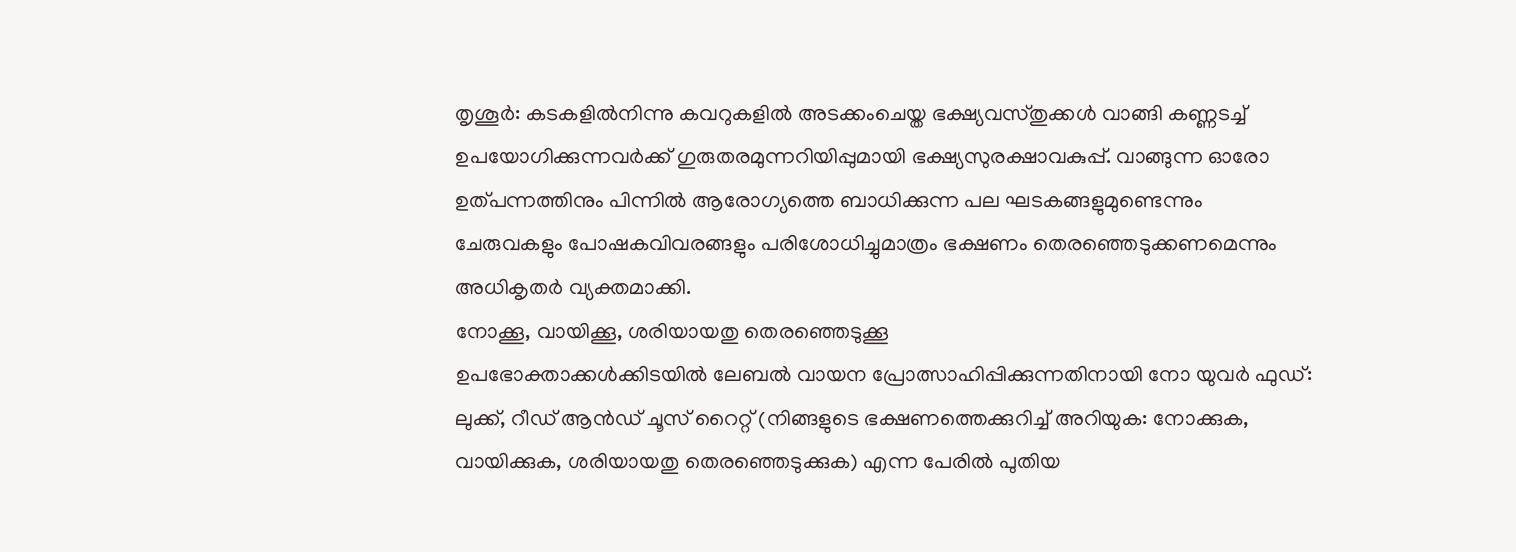തൃശൂർ: കടകളിൽനിന്നു കവറുകളിൽ അടക്കംചെയ്ത ഭക്ഷ്യവസ്തുക്കൾ വാങ്ങി കണ്ണടച്ച് ഉപയോഗിക്കുന്നവർക്ക് ഗുരുതരമുന്നറിയിപ്പുമായി ഭക്ഷ്യസുരക്ഷാവകുപ്പ്. വാങ്ങുന്ന ഓരോ ഉത്പന്നത്തിനും പിന്നിൽ ആരോഗ്യത്തെ ബാധിക്കുന്ന പല ഘടകങ്ങളുമുണ്ടെന്നും ചേരുവകളും പോഷകവിവരങ്ങളും പരിശോധിച്ചുമാത്രം ഭക്ഷണം തെരഞ്ഞെടുക്കണമെന്നും അധികൃതർ വ്യക്തമാക്കി.
നോക്കൂ, വായിക്കൂ, ശരിയായതു തെരഞ്ഞെടുക്കൂ
ഉപഭോക്താക്കൾക്കിടയിൽ ലേബൽ വായന പ്രോത്സാഹിപ്പിക്കുന്നതിനായി നോ യുവർ ഫുഡ്: ലുക്ക്, റീഡ് ആൻഡ് ചൂസ് റൈറ്റ് (നിങ്ങളുടെ ഭക്ഷണത്തെക്കുറിച്ച് അറിയുക: നോക്കുക, വായിക്കുക, ശരിയായതു തെരഞ്ഞെടുക്കുക) എന്ന പേരിൽ പുതിയ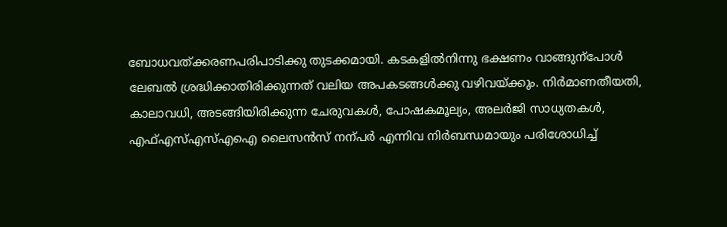ബോധവത്ക്കരണപരിപാടിക്കു തുടക്കമായി. കടകളിൽനിന്നു ഭക്ഷണം വാങ്ങുന്പോൾ ലേബൽ ശ്രദ്ധിക്കാതിരിക്കുന്നത് വലിയ അപകടങ്ങൾക്കു വഴിവയ്ക്കും. നിർമാണതീയതി, കാലാവധി, അടങ്ങിയിരിക്കുന്ന ചേരുവകൾ, പോഷകമൂല്യം, അലർജി സാധ്യതകൾ, എഫ്എസ്എസ്എഐ ലൈസൻസ് നന്പർ എന്നിവ നിർബന്ധമായും പരിശോധിച്ച്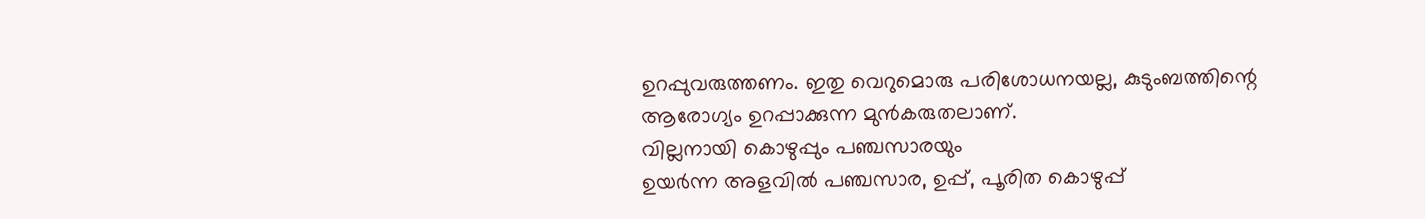ഉറപ്പുവരുത്തണം. ഇതു വെറുമൊരു പരിശോധനയല്ല, കുടുംബത്തിന്റെ ആരോഗ്യം ഉറപ്പാക്കുന്ന മുൻകരുതലാണ്.
വില്ലനായി കൊഴുപ്പും പഞ്ചസാരയും
ഉയർന്ന അളവിൽ പഞ്ചസാര, ഉപ്പ്, പൂരിത കൊഴുപ്പ്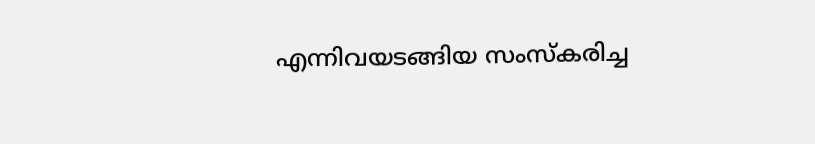എന്നിവയടങ്ങിയ സംസ്കരിച്ച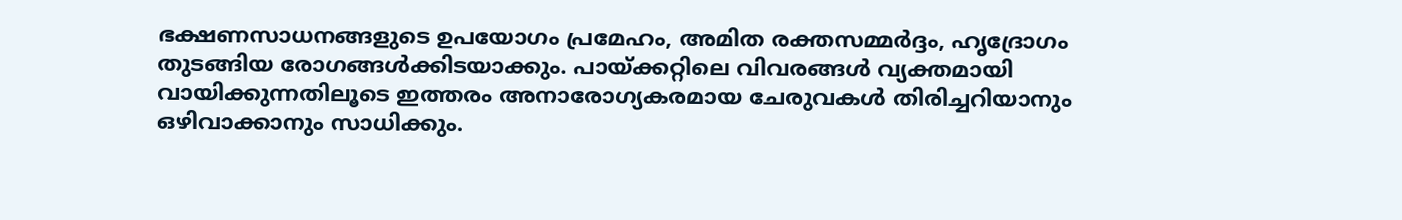ഭക്ഷണസാധനങ്ങളുടെ ഉപയോഗം പ്രമേഹം, അമിത രക്തസമ്മർദ്ദം, ഹൃദ്രോഗം തുടങ്ങിയ രോഗങ്ങൾക്കിടയാക്കും. പായ്ക്കറ്റിലെ വിവരങ്ങൾ വ്യക്തമായി വായിക്കുന്നതിലൂടെ ഇത്തരം അനാരോഗ്യകരമായ ചേരുവകൾ തിരിച്ചറിയാനും ഒഴിവാക്കാനും സാധിക്കും.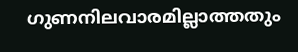ഗുണനിലവാരമില്ലാത്തതും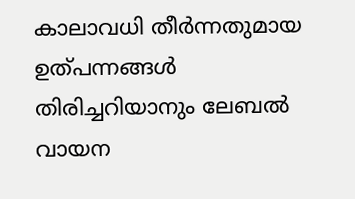കാലാവധി തീർന്നതുമായ ഉത്പന്നങ്ങൾ തിരിച്ചറിയാനും ലേബൽ വായന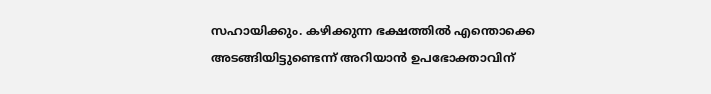സഹായിക്കും. കഴിക്കുന്ന ഭക്ഷത്തിൽ എന്തൊക്കെ അടങ്ങിയിട്ടുണ്ടെന്ന് അറിയാൻ ഉപഭോക്താവിന്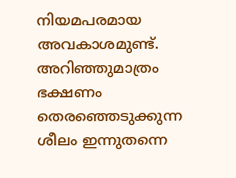നിയമപരമായ അവകാശമുണ്ട്. അറിഞ്ഞുമാത്രം ഭക്ഷണം തെരഞ്ഞെടുക്കുന്ന ശീലം ഇന്നുതന്നെ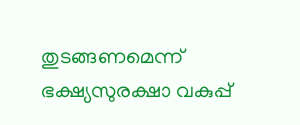തുടങ്ങണമെന്ന് ഭക്ഷ്യസുരക്ഷാ വകുപ്പ്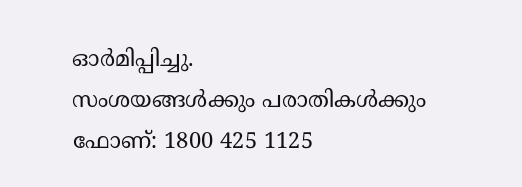ഓർമിപ്പിച്ചു.
സംശയങ്ങൾക്കും പരാതികൾക്കും ഫോണ്: 1800 425 1125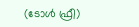(ടോൾ ഫ്രീ)